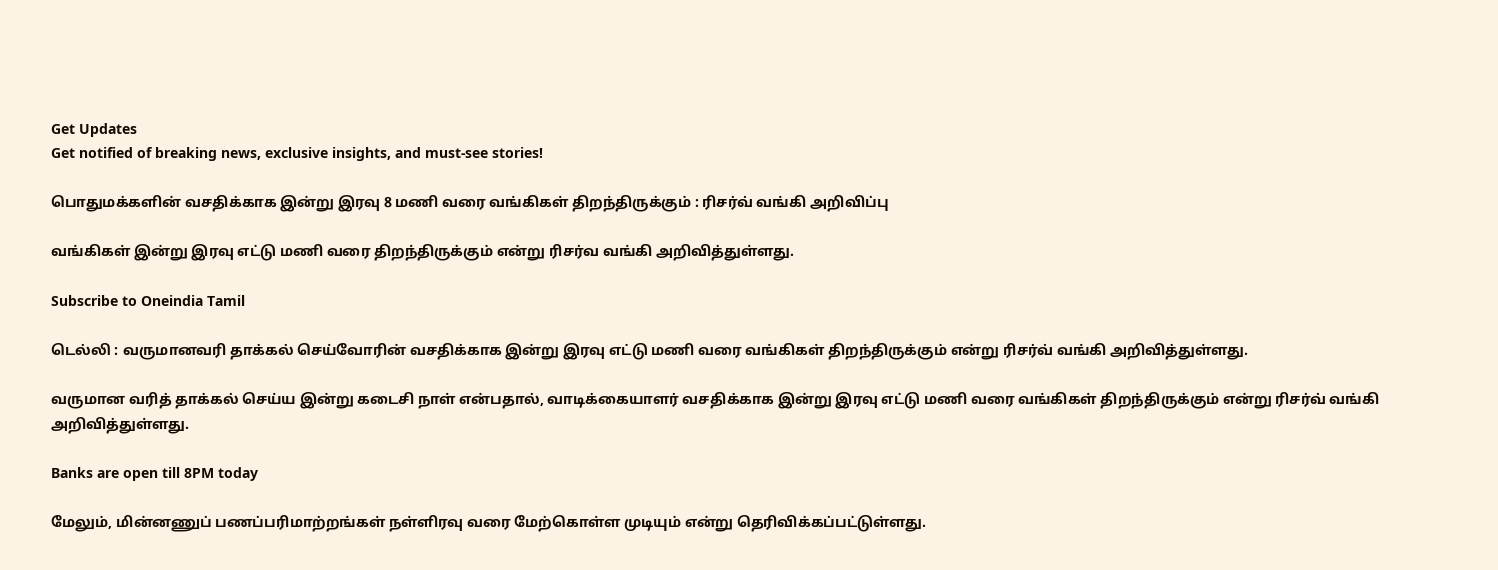Get Updates
Get notified of breaking news, exclusive insights, and must-see stories!

பொதுமக்களின் வசதிக்காக இன்று இரவு 8 மணி வரை வங்கிகள் திறந்திருக்கும் : ரிசர்வ் வங்கி அறிவிப்பு

வங்கிகள் இன்று இரவு எட்டு மணி வரை திறந்திருக்கும் என்று ரிசர்வ வங்கி அறிவித்துள்ளது.

Subscribe to Oneindia Tamil

டெல்லி : வருமானவரி தாக்கல் செய்வோரின் வசதிக்காக இன்று இரவு எட்டு மணி வரை வங்கிகள் திறந்திருக்கும் என்று ரிசர்வ் வங்கி அறிவித்துள்ளது.

வருமான வரித் தாக்கல் செய்ய இன்று கடைசி நாள் என்பதால், வாடிக்கையாளர் வசதிக்காக இன்று இரவு எட்டு மணி வரை வங்கிகள் திறந்திருக்கும் என்று ரிசர்வ் வங்கி அறிவித்துள்ளது.

Banks are open till 8PM today

மேலும், மின்னணுப் பணப்பரிமாற்றங்கள் நள்ளிரவு வரை மேற்கொள்ள முடியும் என்று தெரிவிக்கப்பட்டுள்ளது.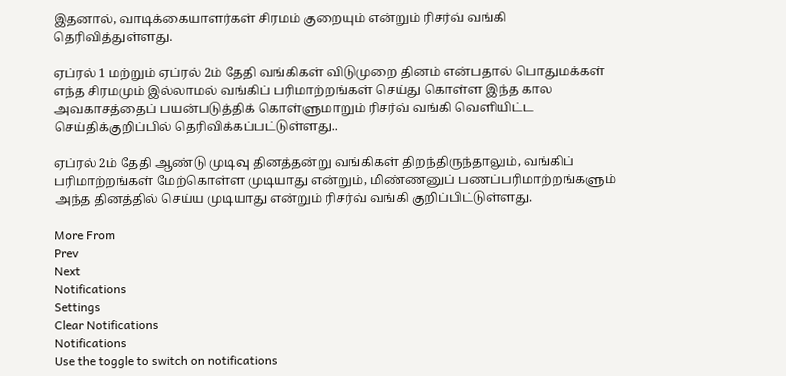இதனால், வாடிக்கையாளர்கள் சிரமம் குறையும் என்றும் ரிசர்வ் வங்கி தெரிவித்துள்ளது.

ஏப்ரல் 1 மற்றும் ஏப்ரல் 2ம் தேதி வங்கிகள் விடுமுறை தினம் என்பதால் பொதுமக்கள் எந்த சிரமமும் இல்லாமல் வங்கிப் பரிமாற்றங்கள் செய்து கொள்ள இந்த கால அவகாசத்தைப் பயன்படுத்திக் கொள்ளுமாறும் ரிசர்வ் வங்கி வெளியிட்ட செய்திக்குறிப்பில் தெரிவிக்கப்பட்டுள்ளது..

ஏப்ரல் 2ம் தேதி ஆண்டு முடிவு தினத்தன்று வங்கிகள் திறந்திருந்தாலும், வங்கிப் பரிமாற்றங்கள் மேற்கொள்ள முடியாது என்றும், மிண்ணனுப் பணப்பரிமாற்றங்களும் அந்த தினத்தில் செய்ய முடியாது என்றும் ரிசர்வ் வங்கி குறிப்பிட்டுள்ளது.

More From
Prev
Next
Notifications
Settings
Clear Notifications
Notifications
Use the toggle to switch on notifications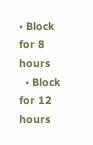• Block for 8 hours
  • Block for 12 hours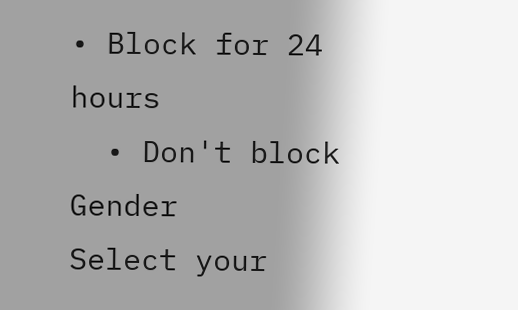• Block for 24 hours
  • Don't block
Gender
Select your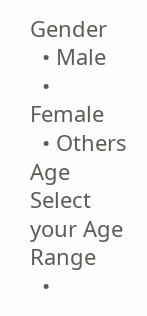Gender
  • Male
  • Female
  • Others
Age
Select your Age Range
  •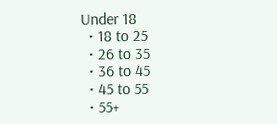Under 18
  • 18 to 25
  • 26 to 35
  • 36 to 45
  • 45 to 55
  • 55+